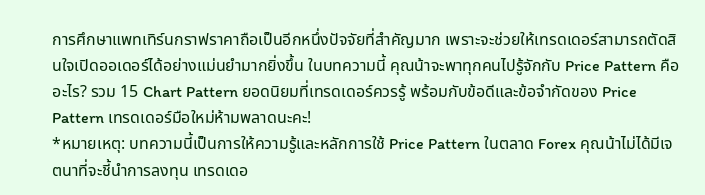การศึกษาแพทเทิร์นกราฟราคาถือเป็นอีกหนึ่งปัจจัยที่สำคัญมาก เพราะจะช่วยให้เทรดเดอร์สามารถตัดสินใจเปิดออเดอร์ได้อย่างแม่นยำมากยิ่งขึ้น ในบทความนี้ คุณน้าจะพาทุกคนไปรู้จักกับ Price Pattern คืออะไร? รวม 15 Chart Pattern ยอดนิยมที่เทรดเดอร์ควรรู้ พร้อมกับข้อดีและข้อจำกัดของ Price Pattern เทรดเดอร์มือใหม่ห้ามพลาดนะคะ!
*หมายเหตุ: บทความนี้เป็นการให้ความรู้และหลักการใช้ Price Pattern ในตลาด Forex คุณน้าไม่ได้มีเจตนาที่จะชี้นำการลงทุน เทรดเดอ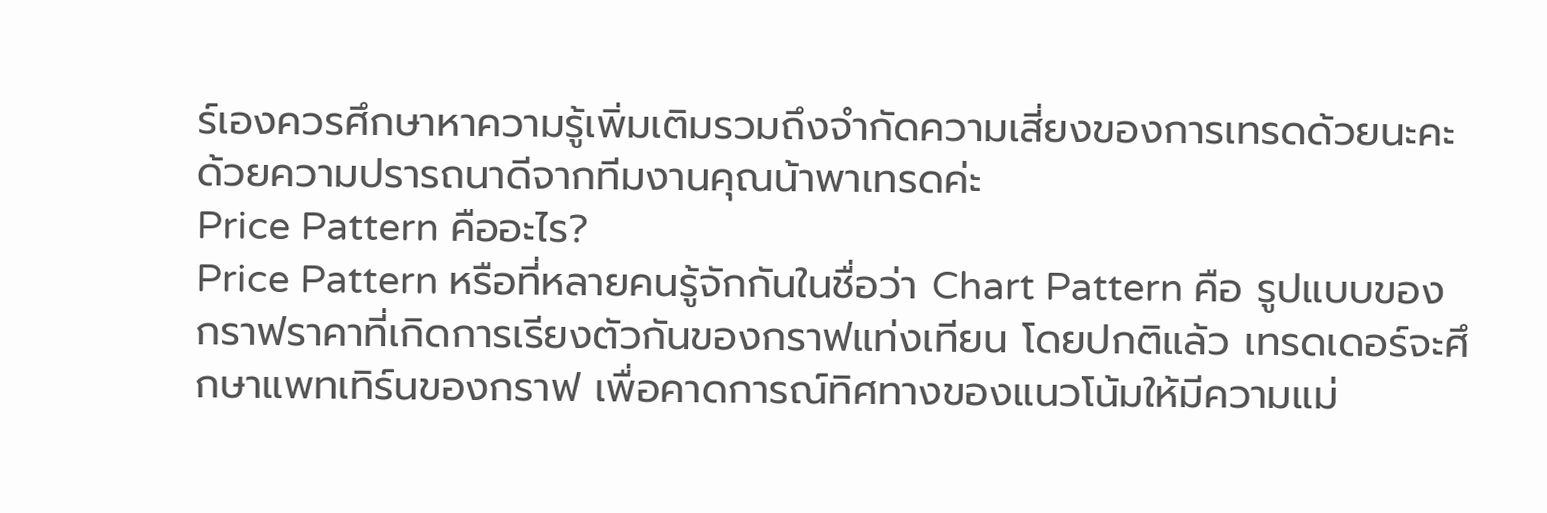ร์เองควรศึกษาหาความรู้เพิ่มเติมรวมถึงจำกัดความเสี่ยงของการเทรดด้วยนะคะ ด้วยความปรารถนาดีจากทีมงานคุณน้าพาเทรดค่ะ
Price Pattern คืออะไร?
Price Pattern หรือที่หลายคนรู้จักกันในชื่อว่า Chart Pattern คือ รูปแบบของกราฟราคาที่เกิดการเรียงตัวกันของกราฟแท่งเทียน โดยปกติแล้ว เทรดเดอร์จะศึกษาแพทเทิร์นของกราฟ เพื่อคาดการณ์ทิศทางของแนวโน้มให้มีความแม่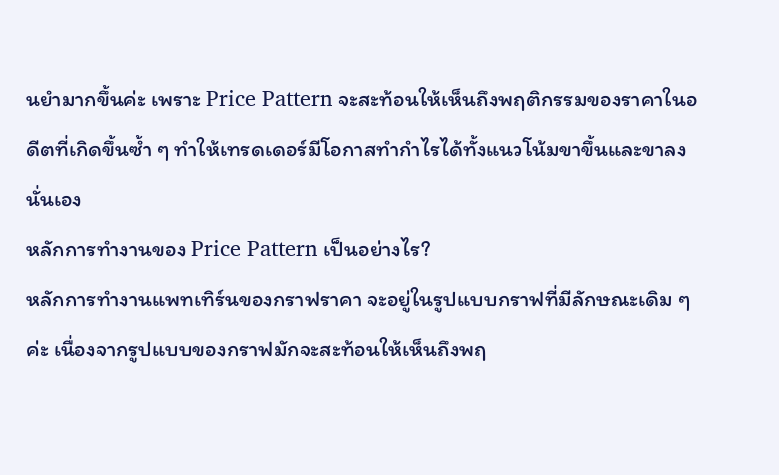นยำมากขึ้นค่ะ เพราะ Price Pattern จะสะท้อนให้เห็นถึงพฤติกรรมของราคาในอดีตที่เกิดขึ้นซ้ำ ๆ ทำให้เทรดเดอร์มีโอกาสทำกำไรได้ทั้งแนวโน้มขาขึ้นและขาลงนั่นเอง
หลักการทำงานของ Price Pattern เป็นอย่างไร?
หลักการทำงานแพทเทิร์นของกราฟราคา จะอยู่ในรูปแบบกราฟที่มีลักษณะเดิม ๆ ค่ะ เนื่องจากรูปแบบของกราฟมักจะสะท้อนให้เห็นถึงพฤ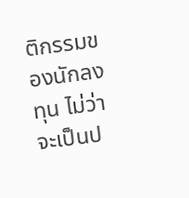ติกรรมของนักลงทุน ไม่ว่าจะเป็นป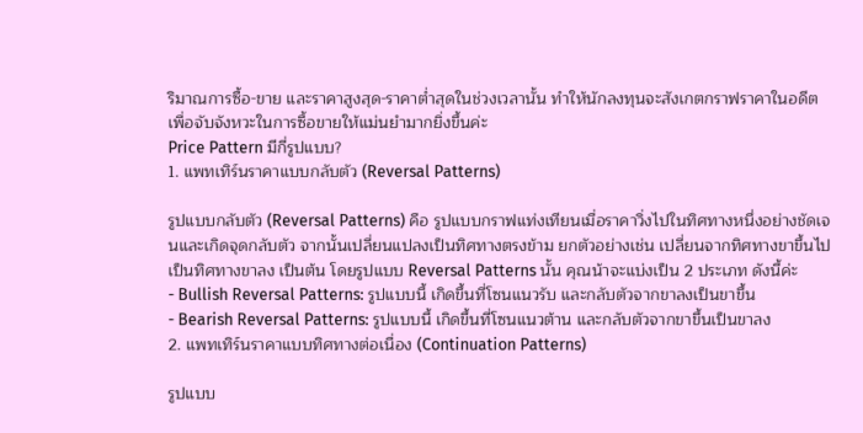ริมาณการซื้อ-ขาย และราคาสูงสุด-ราคาต่ำสุดในช่วงเวลานั้น ทำให้นักลงทุนจะสังเกตกราฟราคาในอดีต เพื่อจับจังหวะในการซื้อขายให้แม่นยำมากยิ่งขึ้นค่ะ
Price Pattern มีกี่รูปแบบ?
1. แพทเทิร์นราคาแบบกลับตัว (Reversal Patterns)

รูปแบบกลับตัว (Reversal Patterns) คือ รูปแบบกราฟแท่งเทียนเมื่อราคาวิ่งไปในทิศทางหนึ่งอย่างชัดเจนและเกิดจุดกลับตัว จากนั้นเปลี่ยนแปลงเป็นทิศทางตรงข้าม ยกตัวอย่างเช่น เปลี่ยนจากทิศทางขาขึ้นไปเป็นทิศทางขาลง เป็นต้น โดยรูปแบบ Reversal Patterns นั้น คุณน้าจะแบ่งเป็น 2 ประเภท ดังนี้ค่ะ
- Bullish Reversal Patterns: รูปแบบนี้ เกิดขึ้นที่โซนแนวรับ และกลับตัวจากขาลงเป็นขาขึ้น
- Bearish Reversal Patterns: รูปแบบนี้ เกิดขึ้นที่โซนแนวต้าน และกลับตัวจากขาขึ้นเป็นขาลง
2. แพทเทิร์นราคาแบบทิศทางต่อเนื่อง (Continuation Patterns)

รูปแบบ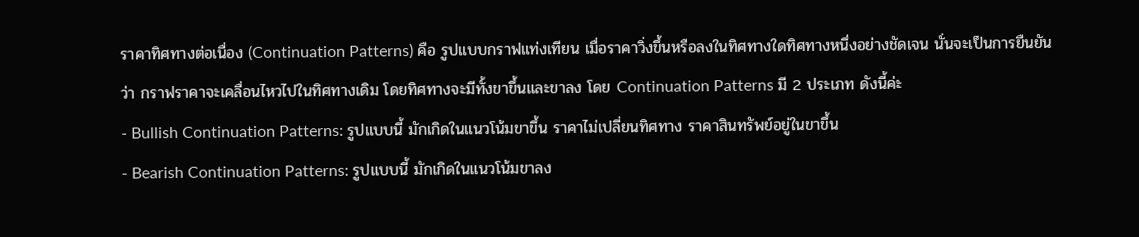ราคาทิศทางต่อเนื่อง (Continuation Patterns) คือ รูปแบบกราฟแท่งเทียน เมื่อราคาวิ่งขึ้นหรือลงในทิศทางใดทิศทางหนึ่งอย่างชัดเจน นั่นจะเป็นการยืนยันว่า กราฟราคาจะเคลื่อนไหวไปในทิศทางเดิม โดยทิศทางจะมีทั้งขาขึ้นและขาลง โดย Continuation Patterns มี 2 ประเภท ดังนี้ค่ะ
- Bullish Continuation Patterns: รูปแบบนี้ มักเกิดในแนวโน้มขาขึ้น ราคาไม่เปลี่ยนทิศทาง ราคาสินทรัพย์อยู่ในขาขึ้น
- Bearish Continuation Patterns: รูปแบบนี้ มักเกิดในแนวโน้มขาลง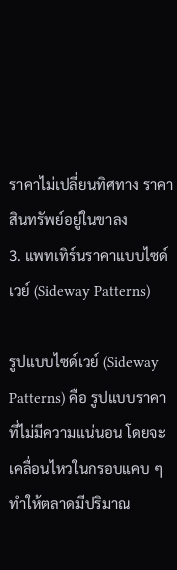ราคาไม่เปลี่ยนทิศทาง ราคาสินทรัพย์อยู่ในขาลง
3. แพทเทิร์นราคาแบบไซด์เวย์ (Sideway Patterns)

รูปแบบไซด์เวย์ (Sideway Patterns) คือ รูปแบบราคาที่ไม่มีความแน่นอน โดยจะเคลื่อนไหวในกรอบแคบ ๆ ทำให้ตลาดมีปริมาณ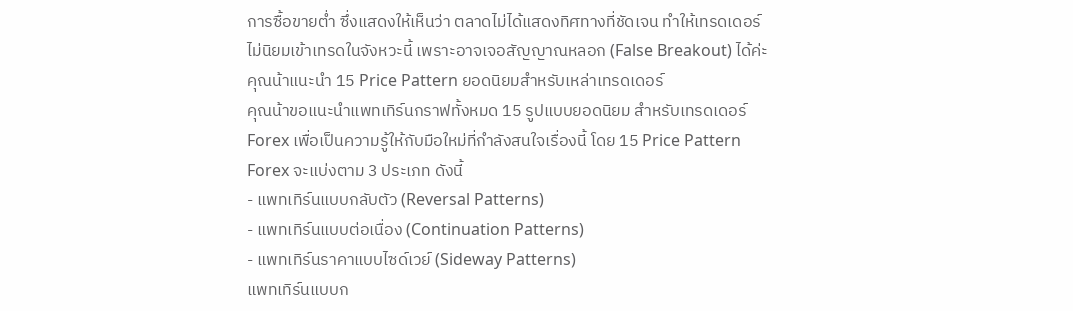การซื้อขายต่ำ ซึ่งแสดงให้เห็นว่า ตลาดไม่ได้แสดงทิศทางที่ชัดเจน ทำให้เทรดเดอร์ไม่นิยมเข้าเทรดในจังหวะนี้ เพราะอาจเจอสัญญาณหลอก (False Breakout) ได้ค่ะ
คุณน้าแนะนำ 15 Price Pattern ยอดนิยมสำหรับเหล่าเทรดเดอร์
คุณน้าขอแนะนำแพทเทิร์นกราฟทั้งหมด 15 รูปแบบยอดนิยม สำหรับเทรดเดอร์ Forex เพื่อเป็นความรู้ให้กับมือใหม่ที่กำลังสนใจเรื่องนี้ โดย 15 Price Pattern Forex จะแบ่งตาม 3 ประเภท ดังนี้
- แพทเทิร์นแบบกลับตัว (Reversal Patterns)
- แพทเทิร์นแบบต่อเนื่อง (Continuation Patterns)
- แพทเทิร์นราคาแบบไซด์เวย์ (Sideway Patterns)
แพทเทิร์นแบบก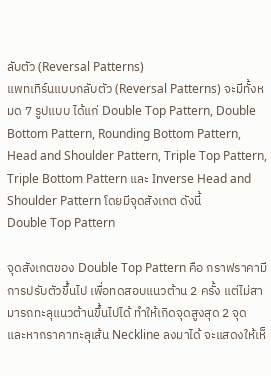ลับตัว (Reversal Patterns)
แพทเทิร์นแบบกลับตัว (Reversal Patterns) จะมีทั้งหมด 7 รูปแบบ ได้แก่ Double Top Pattern, Double Bottom Pattern, Rounding Bottom Pattern, Head and Shoulder Pattern, Triple Top Pattern, Triple Bottom Pattern และ Inverse Head and Shoulder Pattern โดยมีจุดสังเกต ดังนี้
Double Top Pattern

จุดสังเกตของ Double Top Pattern คือ กราฟราคามีการปรับตัวขึ้นไป เพื่อทดสอบแนวต้าน 2 ครั้ง แต่ไม่สามารถทะลุแนวต้านขึ้นไปได้ ทำให้เกิดจุดสูงสุด 2 จุด และหากราคาทะลุเส้น Neckline ลงมาได้ จะแสดงให้เห็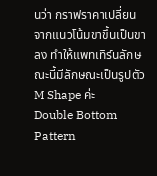นว่า กราฟราคาเปลี่ยนจากแนวโน้มขาขึ้นเป็นขาลง ทำให้แพทเทิร์นลักษณะนี้มีลักษณะเป็นรูปตัว M Shape ค่ะ
Double Bottom Pattern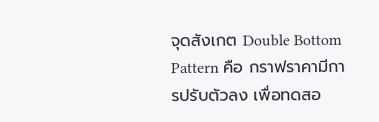จุดสังเกต Double Bottom Pattern คือ กราฟราคามีการปรับตัวลง เพื่อทดสอ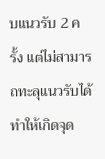บแนวรับ 2 ครั้ง แต่ไม่สามารถทะลุแนวรับได้ ทำให้เกิดจุด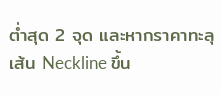ต่ำสุด 2 จุด และหากราคาทะลุเส้น Neckline ขึ้น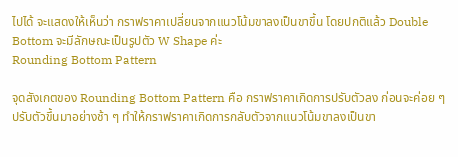ไปได้ จะแสดงให้เห็นว่า กราฟราคาเปลี่ยนจากแนวโน้มขาลงเป็นขาขึ้น โดยปกติแล้ว Double Bottom จะมีลักษณะเป็นรูปตัว W Shape ค่ะ
Rounding Bottom Pattern

จุดสังเกตของ Rounding Bottom Pattern คือ กราฟราคาเกิดการปรับตัวลง ก่อนจะค่อย ๆ ปรับตัวขึ้นมาอย่างช้า ๆ ทำให้กราฟราคาเกิดการกลับตัวจากแนวโน้มขาลงเป็นขา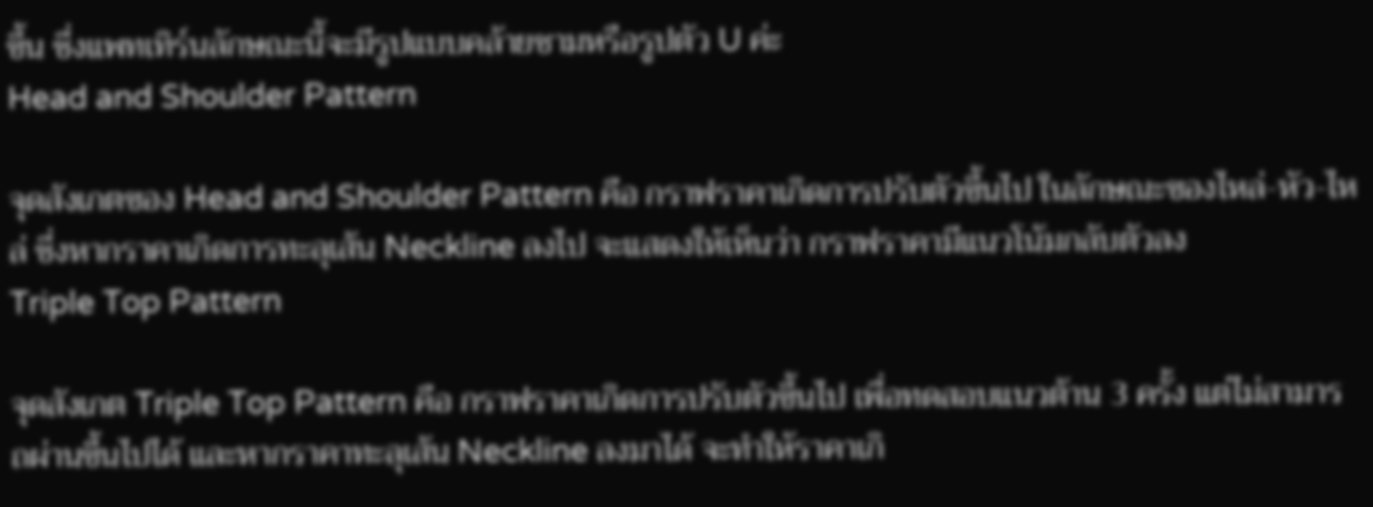ขึ้น ซึ่งแพทเทิร์นลักษณะนี้จะมีรูปแบบคล้ายชามหรือรูปตัว U ค่ะ
Head and Shoulder Pattern

จุดสังเกตของ Head and Shoulder Pattern คือ กราฟราคาเกิดการปรับตัวขึ้นไป ในลักษณะของไหล่-หัว-ไหล่ ซึ่งหากราคาเกิดการทะลุเส้น Neckline ลงไป จะแสดงให้เห็นว่า กราฟราคามีแนวโน้มกลับตัวลง
Triple Top Pattern

จุดสังเกต Triple Top Pattern คือ กราฟราคาเกิดการปรับตัวขึ้นไป เพื่อทดสอบแนวต้าน 3 ครั้ง แต่ไม่สามารถผ่านขึ้นไปได้ และหากราคาทะลุเส้น Neckline ลงมาได้ จะทำให้ราคาเกิ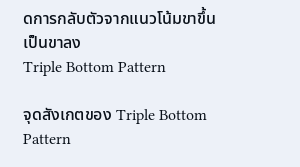ดการกลับตัวจากแนวโน้มขาขึ้นเป็นขาลง
Triple Bottom Pattern

จุดสังเกตของ Triple Bottom Pattern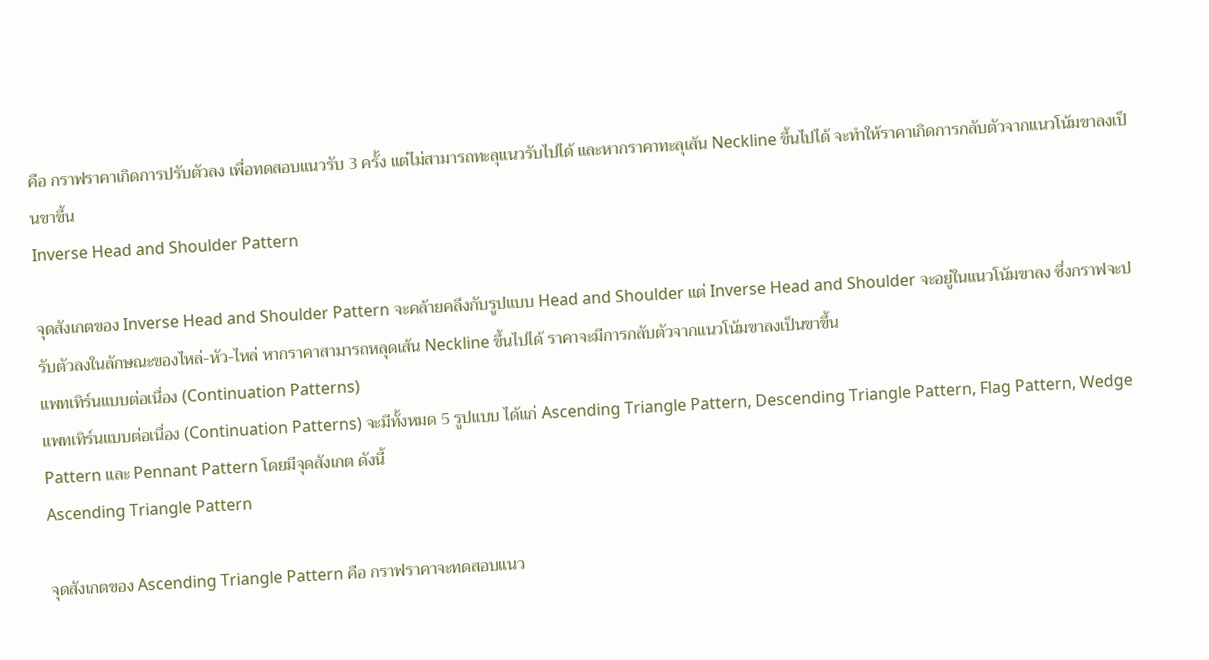คือ กราฟราคาเกิดการปรับตัวลง เพื่อทดสอบแนวรับ 3 ครั้ง แต่ไม่สามารถทะลุแนวรับไปได้ และหากราคาทะลุเส้น Neckline ขึ้นไปได้ จะทำให้ราคาเกิดการกลับตัวจากแนวโน้มขาลงเป็นขาขึ้น
Inverse Head and Shoulder Pattern

จุดสังเกตของ Inverse Head and Shoulder Pattern จะคล้ายคลึงกับรูปแบบ Head and Shoulder แต่ Inverse Head and Shoulder จะอยู่ในแนวโน้มขาลง ซึ่งกราฟจะปรับตัวลงในลักษณะของไหล่-หัว-ไหล่ หากราคาสามารถหลุดเส้น Neckline ขึ้นไปได้ ราคาจะมีการกลับตัวจากแนวโน้มขาลงเป็นขาขึ้น
แพทเทิร์นแบบต่อเนื่อง (Continuation Patterns)
แพทเทิร์นแบบต่อเนื่อง (Continuation Patterns) จะมีทั้งหมด 5 รูปแบบ ได้แก่ Ascending Triangle Pattern, Descending Triangle Pattern, Flag Pattern, Wedge Pattern และ Pennant Pattern โดยมีจุดสังเกต ดังนี้
Ascending Triangle Pattern

จุดสังเกตของ Ascending Triangle Pattern คือ กราฟราคาจะทดสอบแนว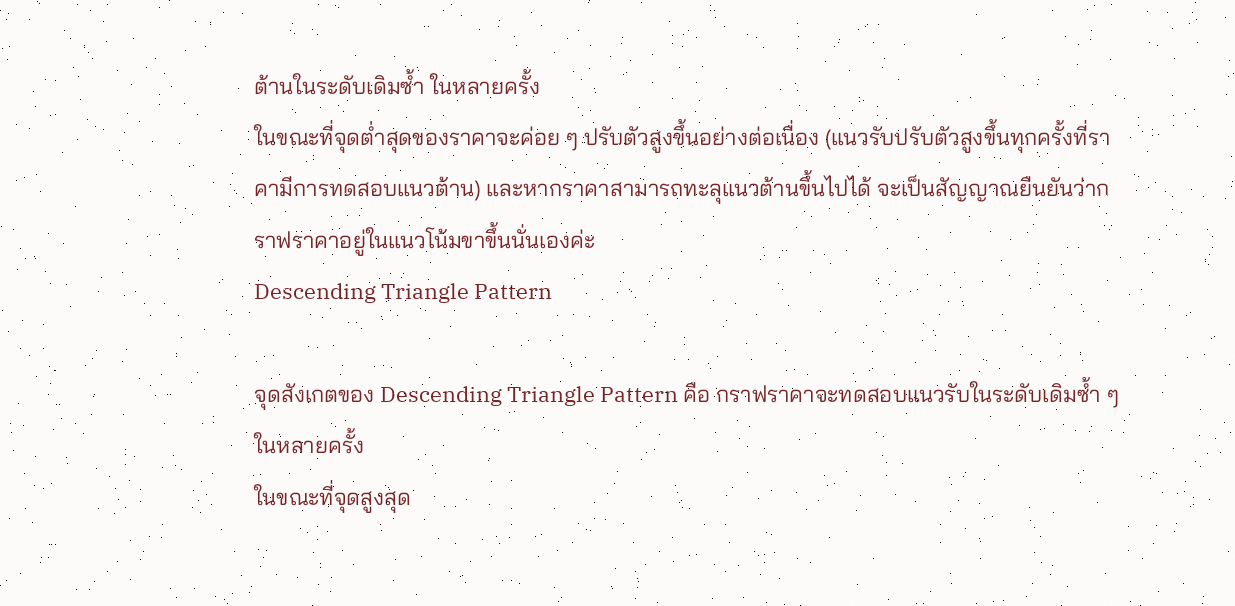ต้านในระดับเดิมซ้ำ ในหลายครั้ง
ในขณะที่จุดต่ำสุดของราคาจะค่อย ๆ ปรับตัวสูงขึ้นอย่างต่อเนื่อง (แนวรับปรับตัวสูงขึ้นทุกครั้งที่ราคามีการทดสอบแนวต้าน) และหากราคาสามารถทะลุแนวต้านขึ้นไปได้ จะเป็นสัญญาณยืนยันว่ากราฟราคาอยู่ในแนวโน้มขาขึ้นนั่นเองค่ะ
Descending Triangle Pattern

จุดสังเกตของ Descending Triangle Pattern คือ กราฟราคาจะทดสอบแนวรับในระดับเดิมซ้ำ ๆ ในหลายครั้ง
ในขณะที่จุดสูงสุด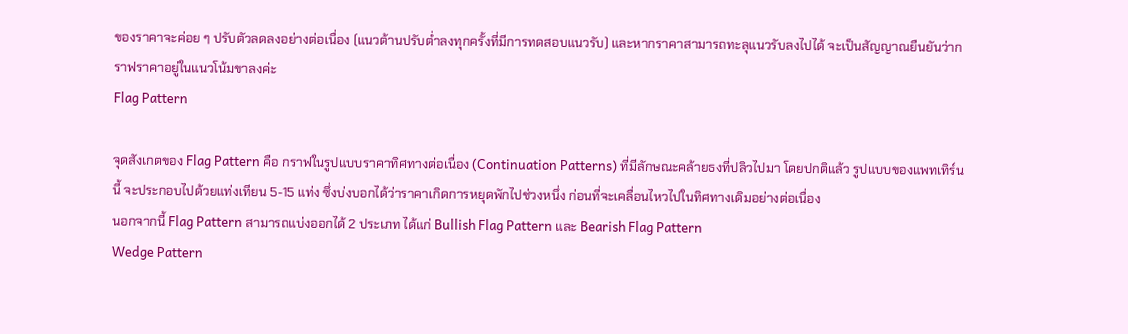ของราคาจะค่อย ๆ ปรับตัวลดลงอย่างต่อเนื่อง (แนวต้านปรับต่ำลงทุกครั้งที่มีการทดสอบแนวรับ) และหากราคาสามารถทะลุแนวรับลงไปได้ จะเป็นสัญญาณยืนยันว่ากราฟราคาอยู่ในแนวโน้มขาลงค่ะ
Flag Pattern

จุดสังเกตของ Flag Pattern คือ กราฟในรูปแบบราคาทิศทางต่อเนื่อง (Continuation Patterns) ที่มีลักษณะคล้ายธงที่ปลิวไปมา โดยปกติแล้ว รูปแบบของแพทเทิร์นนี้ จะประกอบไปด้วยแท่งเทียน 5-15 แท่ง ซึ่งบ่งบอกได้ว่าราคาเกิดการหยุดพักไปช่วงหนึ่ง ก่อนที่จะเคลื่อนไหวไปในทิศทางเดิมอย่างต่อเนื่อง
นอกจากนี้ Flag Pattern สามารถแบ่งออกได้ 2 ประเภท ได้แก่ Bullish Flag Pattern และ Bearish Flag Pattern
Wedge Pattern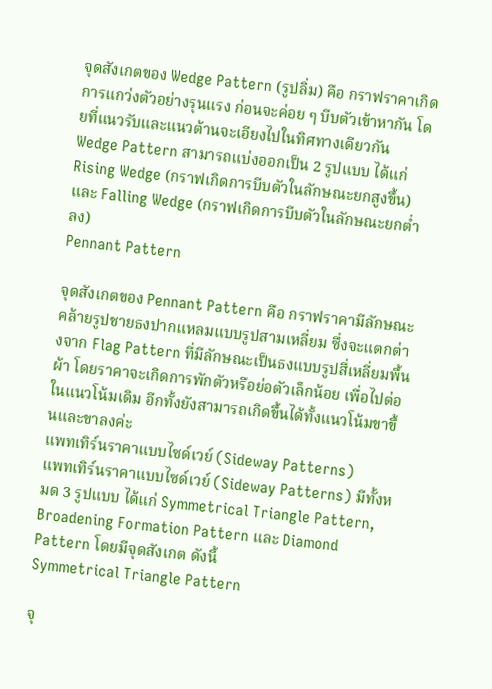จุดสังเกตของ Wedge Pattern (รูปลิ่ม) คือ กราฟราคาเกิดการแกว่งตัวอย่างรุนแรง ก่อนจะค่อย ๆ บีบตัวเข้าหากัน โดยที่แนวรับและแนวต้านจะเอียงไปในทิศทางเดียวกัน
Wedge Pattern สามารถแบ่งออกเป็น 2 รูปแบบ ได้แก่ Rising Wedge (กราฟเกิดการบีบตัวในลักษณะยกสูงขึ้น) และ Falling Wedge (กราฟเกิดการบีบตัวในลักษณะยกต่ำลง)
Pennant Pattern

จุดสังเกตของ Pennant Pattern คือ กราฟราคามีลักษณะคล้ายรูปชายธงปากแหลมแบบรูปสามเหลี่ยม ซึ่งจะแตกต่างจาก Flag Pattern ที่มีลักษณะเป็นธงแบบรูปสี่เหลี่ยมพื้นผ้า โดยราคาจะเกิดการพักตัวหรือย่อตัวเล็กน้อย เพื่อไปต่อในแนวโน้มเดิม อีกทั้งยังสามารถเกิดขึ้นได้ทั้งแนวโน้มขาขึ้นและขาลงค่ะ
แพทเทิร์นราคาแบบไซด์เวย์ (Sideway Patterns)
แพทเทิร์นราคาแบบไซด์เวย์ (Sideway Patterns) มีทั้งหมด 3 รูปแบบ ได้แก่ Symmetrical Triangle Pattern, Broadening Formation Pattern และ Diamond Pattern โดยมีจุดสังเกต ดังนี้
Symmetrical Triangle Pattern

จุ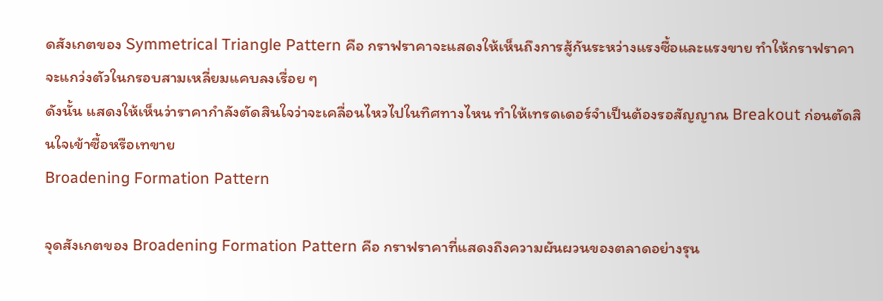ดสังเกตของ Symmetrical Triangle Pattern คือ กราฟราคาจะแสดงให้เห็นถึงการสู้กันระหว่างแรงซื้อและแรงขาย ทำให้กราฟราคาจะแกว่งตัวในกรอบสามเหลี่ยมแคบลงเรื่อย ๆ
ดังนั้น แสดงให้เห็นว่าราคากำลังตัดสินใจว่าจะเคลื่อนไหวไปในทิศทางไหน ทำให้เทรดเดอร์จำเป็นต้องรอสัญญาณ Breakout ก่อนตัดสินใจเข้าซื้อหรือเทขาย
Broadening Formation Pattern

จุดสังเกตของ Broadening Formation Pattern คือ กราฟราคาที่แสดงถึงความผันผวนของตลาดอย่างรุน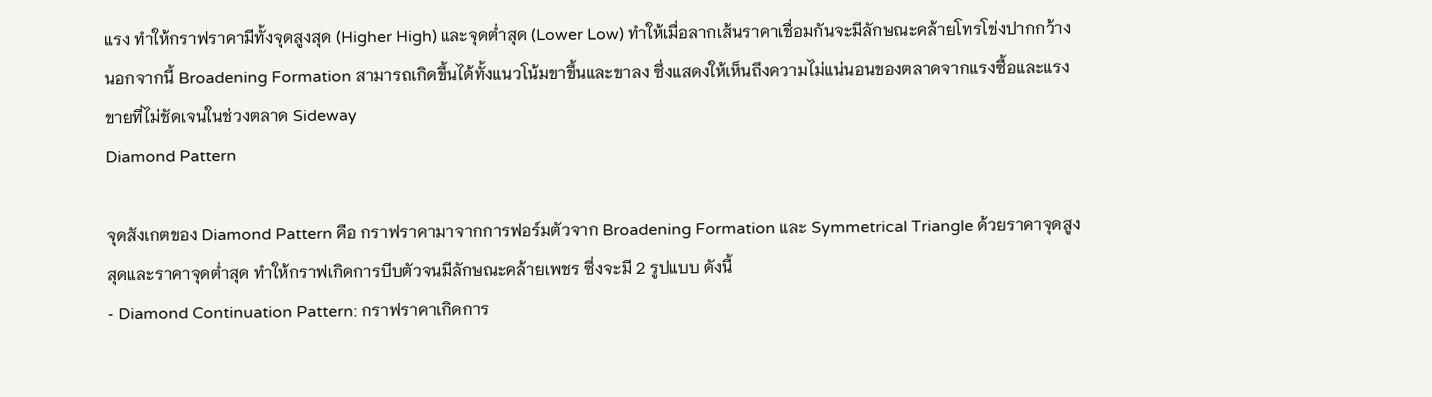แรง ทำให้กราฟราคามีทั้งจุดสูงสุด (Higher High) และจุดต่ำสุด (Lower Low) ทำให้เมื่อลากเส้นราคาเชื่อมกันจะมีลักษณะคล้ายโทรโข่งปากกว้าง
นอกจากนี้ Broadening Formation สามารถเกิดขึ้นได้ทั้งแนวโน้มขาขึ้นและขาลง ซึ่งแสดงให้เห็นถึงความไม่แน่นอนของตลาดจากแรงซื้อและแรงขายที่ไม่ชัดเจนในช่วงตลาด Sideway
Diamond Pattern

จุดสังเกตของ Diamond Pattern คือ กราฟราคามาจากการฟอร์มตัวจาก Broadening Formation และ Symmetrical Triangle ด้วยราคาจุดสูงสุดและราคาจุดต่ำสุด ทำให้กราฟเกิดการบีบตัวจนมีลักษณะคล้ายเพชร ซึ่งจะมี 2 รูปแบบ ดังนี้
- Diamond Continuation Pattern: กราฟราคาเกิดการ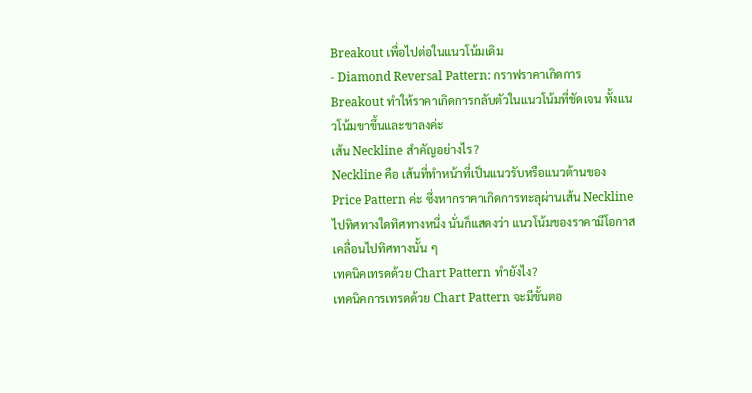Breakout เพื่อไปต่อในแนวโน้มเดิม
- Diamond Reversal Pattern: กราฟราคาเกิดการ Breakout ทำให้ราคาเกิดการกลับตัวในแนวโน้มที่ชัดเจน ทั้งแนวโน้มขาขึ้นและขาลงค่ะ
เส้น Neckline สำคัญอย่างไร?
Neckline คือ เส้นที่ทำหน้าที่เป็นแนวรับหรือแนวต้านของ Price Pattern ค่ะ ซึ่งหากราคาเกิดการทะลุผ่านเส้น Neckline ไปทิศทางใดทิศทางหนึ่ง นั่นก็แสดงว่า แนวโน้มของราคามีโอกาสเคลื่อนไปทิศทางนั้น ๆ
เทคนิคเทรดด้วย Chart Pattern ทำยังไง?
เทคนิคการเทรดด้วย Chart Pattern จะมีขั้นตอ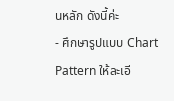นหลัก ดังนี้ค่ะ
- ศึกษารูปแบบ Chart Pattern ให้ละเอี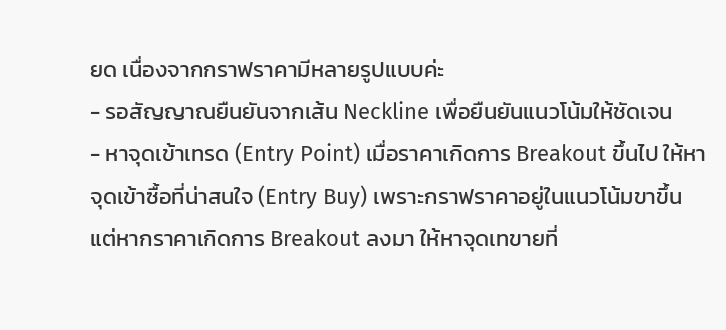ยด เนื่องจากกราฟราคามีหลายรูปแบบค่ะ
- รอสัญญาณยืนยันจากเส้น Neckline เพื่อยืนยันแนวโน้มให้ชัดเจน
- หาจุดเข้าเทรด (Entry Point) เมื่อราคาเกิดการ Breakout ขึ้นไป ให้หาจุดเข้าซื้อที่น่าสนใจ (Entry Buy) เพราะกราฟราคาอยู่ในแนวโน้มขาขึ้น แต่หากราคาเกิดการ Breakout ลงมา ให้หาจุดเทขายที่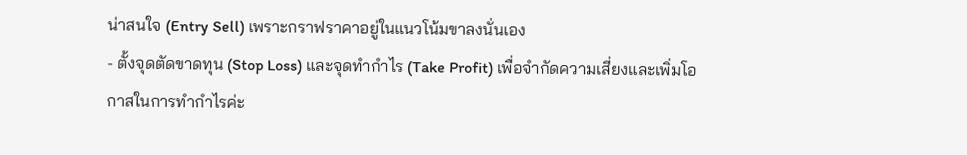น่าสนใจ (Entry Sell) เพราะกราฟราคาอยู่ในแนวโน้มขาลงนั่นเอง
- ตั้งจุดตัดขาดทุน (Stop Loss) และจุดทำกำไร (Take Profit) เพื่อจำกัดความเสี่ยงและเพิ่มโอกาสในการทำกำไรค่ะ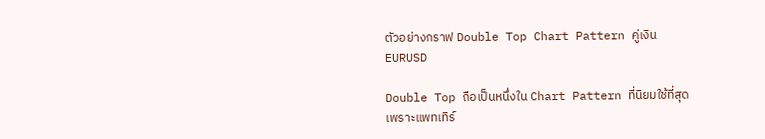ตัวอย่างกราฟ Double Top Chart Pattern คู่เงิน EURUSD

Double Top ถือเป็นหนึ่งใน Chart Pattern ที่นิยมใช้ที่สุด เพราะแพทเทิร์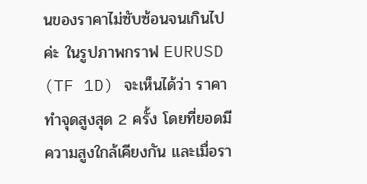นของราคาไม่ซับซ้อนจนเกินไปค่ะ ในรูปภาพกราฟ EURUSD (TF 1D) จะเห็นได้ว่า ราคาทำจุดสูงสุด 2 ครั้ง โดยที่ยอดมีความสูงใกล้เคียงกัน และเมื่อรา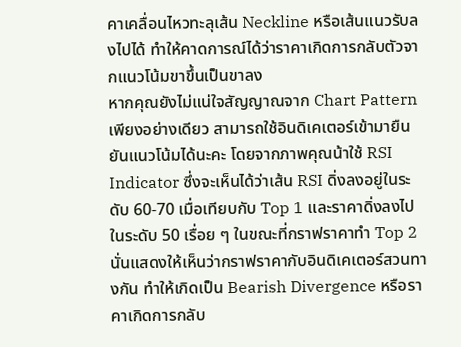คาเคลื่อนไหวทะลุเส้น Neckline หรือเส้นแนวรับลงไปได้ ทำให้คาดการณ์ได้ว่าราคาเกิดการกลับตัวจากแนวโน้มขาขึ้นเป็นขาลง
หากคุณยังไม่แน่ใจสัญญาณจาก Chart Pattern เพียงอย่างเดียว สามารถใช้อินดิเคเตอร์เข้ามายืนยันแนวโน้มได้นะคะ โดยจากภาพคุณน้าใช้ RSI Indicator ซึ่งจะเห็นได้ว่าเส้น RSI ดิ่งลงอยู่ในระดับ 60-70 เมื่อเทียบกับ Top 1 และราคาดิ่งลงไปในระดับ 50 เรื่อย ๆ ในขณะที่กราฟราคาทำ Top 2 นั่นแสดงให้เห็นว่ากราฟราคากับอินดิเคเตอร์สวนทางกัน ทำให้เกิดเป็น Bearish Divergence หรือราคาเกิดการกลับ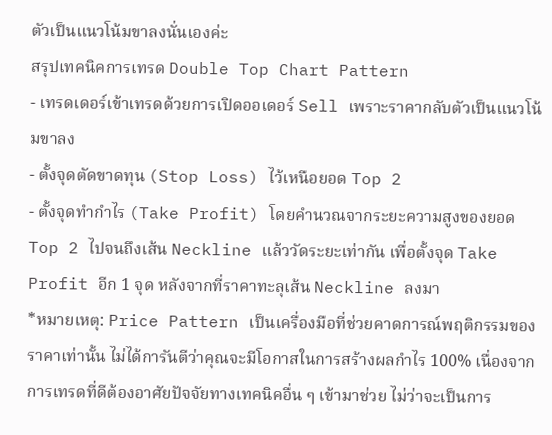ตัวเป็นแนวโน้มขาลงนั่นเองค่ะ
สรุปเทคนิคการเทรด Double Top Chart Pattern
- เทรดเดอร์เข้าเทรดด้วยการเปิดออเดอร์ Sell เพราะราคากลับตัวเป็นแนวโน้มขาลง
- ตั้งจุดตัดขาดทุน (Stop Loss) ไว้เหนือยอด Top 2
- ตั้งจุดทำกำไร (Take Profit) โดยคำนวณจากระยะความสูงของยอด Top 2 ไปจนถึงเส้น Neckline แล้ววัดระยะเท่ากัน เพื่อตั้งจุด Take Profit อีก 1 จุด หลังจากที่ราคาทะลุเส้น Neckline ลงมา
*หมายเหตุ: Price Pattern เป็นเครื่องมือที่ช่วยคาดการณ์พฤติกรรมของราคาเท่านั้น ไม่ได้การันตีว่าคุณจะมีโอกาสในการสร้างผลกำไร 100% เนื่องจากการเทรดที่ดีต้องอาศัยปัจจัยทางเทคนิคอื่น ๆ เข้ามาช่วย ไม่ว่าจะเป็นการ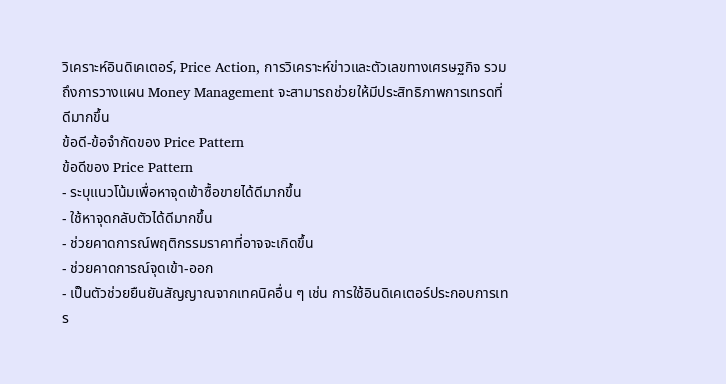วิเคราะห์อินดิเคเตอร์, Price Action, การวิเคราะห์ข่าวและตัวเลขทางเศรษฐกิจ รวมถึงการวางแผน Money Management จะสามารถช่วยให้มีประสิทธิภาพการเทรดที่ดีมากขึ้น
ข้อดี-ข้อจำกัดของ Price Pattern
ข้อดีของ Price Pattern
- ระบุแนวโน้มเพื่อหาจุดเข้าซื้อขายได้ดีมากขึ้น
- ใช้หาจุดกลับตัวได้ดีมากขึ้น
- ช่วยคาดการณ์พฤติกรรมราคาที่อาจจะเกิดขึ้น
- ช่วยคาดการณ์จุดเข้า-ออก
- เป็นตัวช่วยยืนยันสัญญาณจากเทคนิคอื่น ๆ เช่น การใช้อินดิเคเตอร์ประกอบการเทร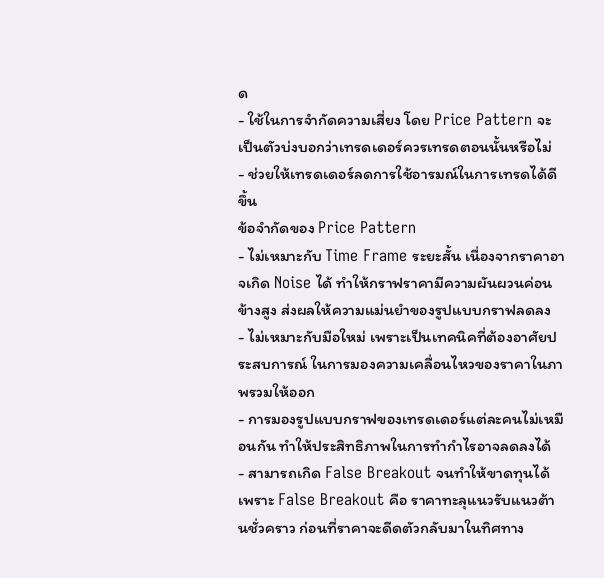ด
- ใช้ในการจำกัดความเสี่ยง โดย Price Pattern จะเป็นตัวบ่งบอกว่าเทรดเดอร์ควรเทรดตอนนั้นหรือไม่
- ช่วยให้เทรดเดอร์ลดการใช้อารมณ์ในการเทรดได้ดีขึ้น
ข้อจำกัดของ Price Pattern
- ไม่เหมาะกับ Time Frame ระยะสั้น เนื่องจากราคาอาจเกิด Noise ได้ ทำให้กราฟราคามีความผันผวนค่อนข้างสูง ส่งผลให้ความแม่นยำของรูปแบบกราฟลดลง
- ไม่เหมาะกับมือใหม่ เพราะเป็นเทคนิคที่ต้องอาศัยประสบการณ์ ในการมองความเคลื่อนไหวของราคาในภาพรวมให้ออก
- การมองรูปแบบกราฟของเทรดเดอร์แต่ละคนไม่เหมือนกัน ทำให้ประสิทธิภาพในการทำกำไรอาจลดลงได้
- สามารถเกิด False Breakout จนทำให้ขาดทุนได้ เพราะ False Breakout คือ ราคาทะลุแนวรับแนวต้านชั่วคราว ก่อนที่ราคาจะดีดตัวกลับมาในทิศทาง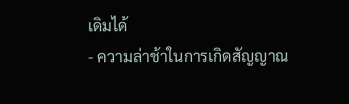เดิมได้
- ความล่าช้าในการเกิดสัญญาณ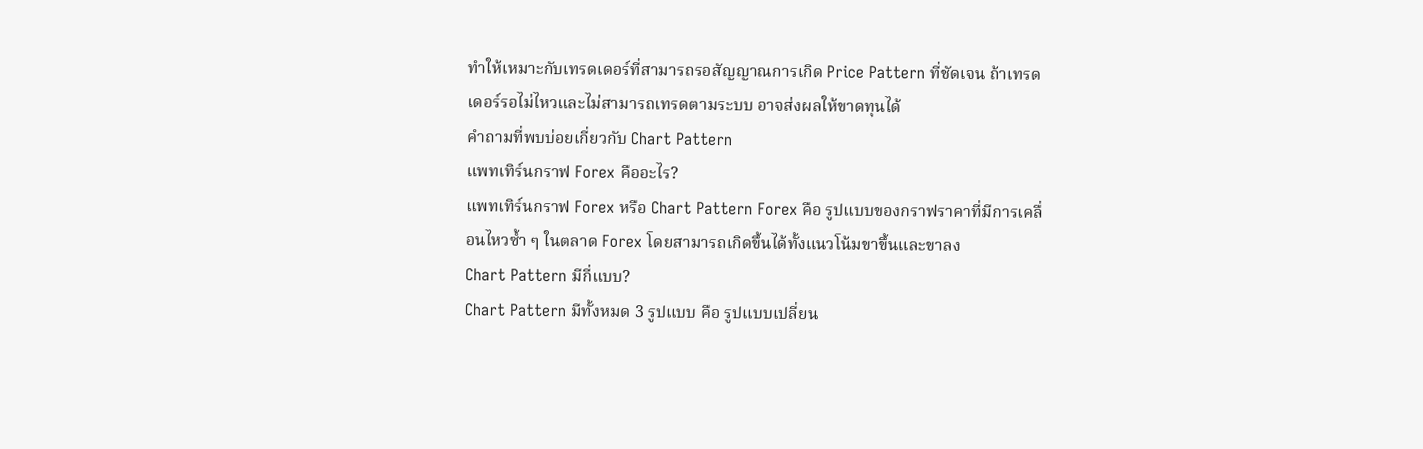ทำให้เหมาะกับเทรดเดอร์ที่สามารถรอสัญญาณการเกิด Price Pattern ที่ชัดเจน ถ้าเทรดเดอร์รอไม่ไหวและไม่สามารถเทรดตามระบบ อาจส่งผลให้ขาดทุนได้
คำถามที่พบบ่อยเกี่ยวกับ Chart Pattern
แพทเทิร์นกราฟ Forex คืออะไร?
แพทเทิร์นกราฟ Forex หรือ Chart Pattern Forex คือ รูปแบบของกราฟราคาที่มีการเคลื่อนไหวซ้ำ ๆ ในตลาด Forex โดยสามารถเกิดขึ้นได้ทั้งแนวโน้มขาขึ้นและขาลง
Chart Pattern มีกี่แบบ?
Chart Pattern มีทั้งหมด 3 รูปแบบ คือ รูปแบบเปลี่ยน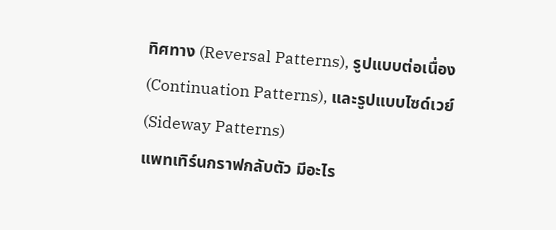ทิศทาง (Reversal Patterns), รูปแบบต่อเนื่อง (Continuation Patterns), และรูปแบบไซด์เวย์ (Sideway Patterns)
แพทเทิร์นกราฟกลับตัว มีอะไร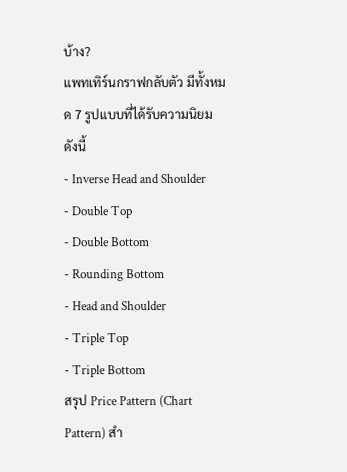บ้าง?
แพทเทิร์นกราฟกลับตัว มีทั้งหมด 7 รูปแบบที่ได้รับความนิยม ดังนี้
- Inverse Head and Shoulder
- Double Top
- Double Bottom
- Rounding Bottom
- Head and Shoulder
- Triple Top
- Triple Bottom
สรุป Price Pattern (Chart Pattern) สำ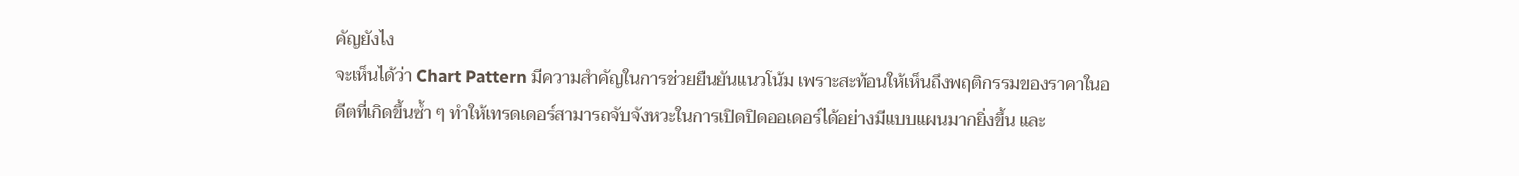คัญยังไง
จะเห็นได้ว่า Chart Pattern มีความสำคัญในการช่วยยืนยันแนวโน้ม เพราะสะท้อนให้เห็นถึงพฤติกรรมของราคาในอดีตที่เกิดขึ้นซ้ำ ๆ ทำให้เทรดเดอร์สามารถจับจังหวะในการเปิดปิดออเดอร์ได้อย่างมีแบบแผนมากยิ่งขึ้น และ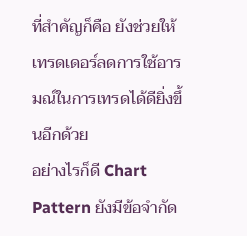ที่สำคัญก็คือ ยังช่วยให้เทรดเดอร์ลดการใช้อารมณ์ในการเทรดได้ดียิ่งขึ้นอีกด้วย
อย่างไรก็ดี Chart Pattern ยังมีข้อจำกัด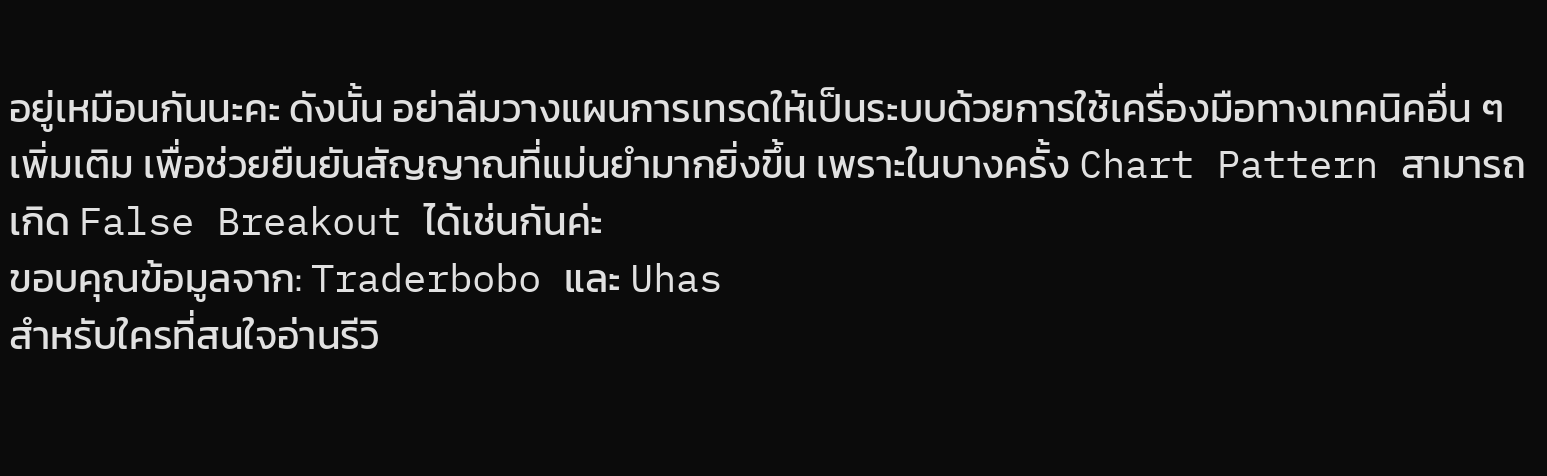อยู่เหมือนกันนะคะ ดังนั้น อย่าลืมวางแผนการเทรดให้เป็นระบบด้วยการใช้เครื่องมือทางเทคนิคอื่น ๆ เพิ่มเติม เพื่อช่วยยืนยันสัญญาณที่แม่นยำมากยิ่งขึ้น เพราะในบางครั้ง Chart Pattern สามารถเกิด False Breakout ได้เช่นกันค่ะ
ขอบคุณข้อมูลจาก: Traderbobo และ Uhas
สำหรับใครที่สนใจอ่านรีวิ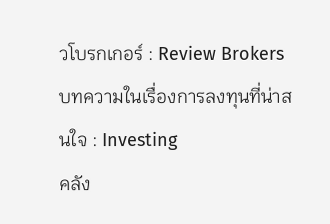วโบรกเกอร์ : Review Brokers
บทความในเรื่องการลงทุนที่น่าสนใจ : Investing
คลัง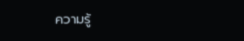ความรู้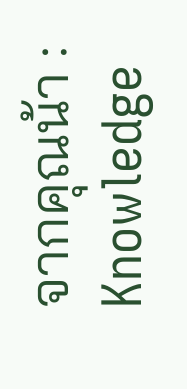จากคุณน้า : Knowledge